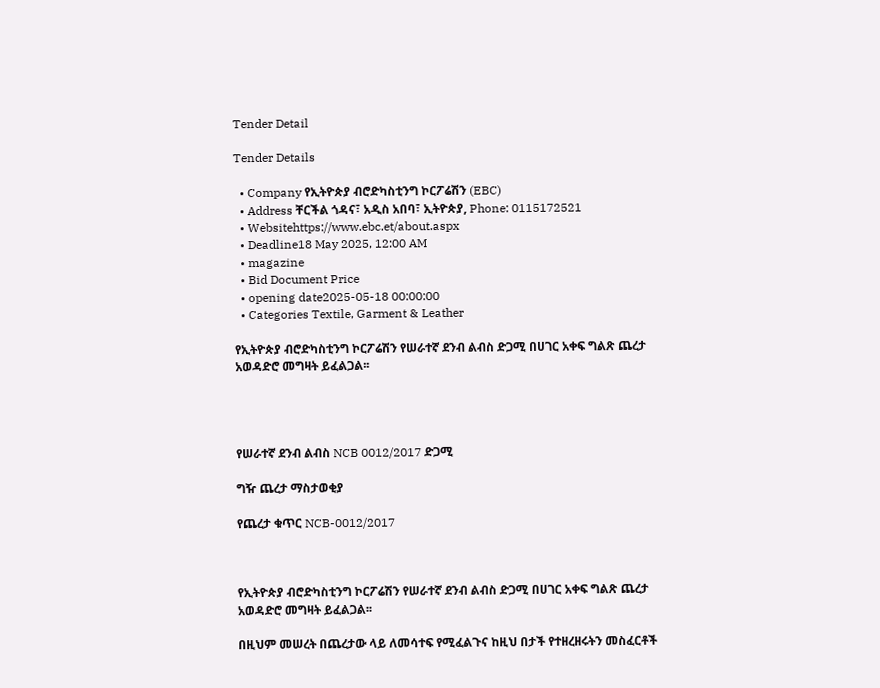Tender Detail

Tender Details

  • Company የኢትዮጵያ ብሮድካስቲንግ ኮርፖሬሽን (EBC)
  • Address ቸርችል ጎዳና፣ አዲስ አበባ፣ ኢትዮጵያ, Phone: 0115172521
  • Websitehttps://www.ebc.et/about.aspx
  • Deadline18 May 2025, 12:00 AM
  • magazine
  • Bid Document Price
  • opening date2025-05-18 00:00:00
  • Categories Textile, Garment & Leather

የኢትዮጵያ ብሮድካስቲንግ ኮርፖሬሽን የሠራተኛ ደንብ ልብስ ድጋሚ በሀገር አቀፍ ግልጽ ጨረታ አወዳድሮ መግዛት ይፈልጋል፡፡




የሠራተኛ ደንብ ልብስ NCB 0012/2017 ድጋሚ

ግዥ ጨረታ ማስታወቂያ

የጨረታ ቁጥር NCB-0012/2017



የኢትዮጵያ ብሮድካስቲንግ ኮርፖሬሽን የሠራተኛ ደንብ ልብስ ድጋሚ በሀገር አቀፍ ግልጽ ጨረታ አወዳድሮ መግዛት ይፈልጋል፡፡

በዚህም መሠረት በጨረታው ላይ ለመሳተፍ የሚፈልጉና ከዚህ በታች የተዘረዘሩትን መስፈርቶች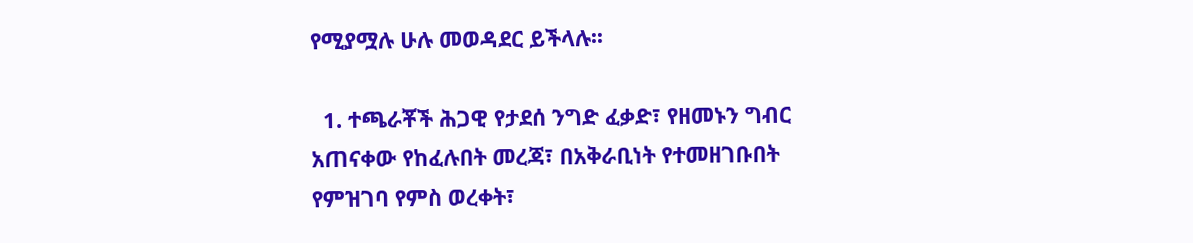የሚያሟሉ ሁሉ መወዳደር ይችላሉ፡፡

  1. ተጫራቾች ሕጋዊ የታደሰ ንግድ ፈቃድ፣ የዘመኑን ግብር አጠናቀው የከፈሉበት መረጃ፣ በአቅራቢነት የተመዘገቡበት የምዝገባ የምስ ወረቀት፣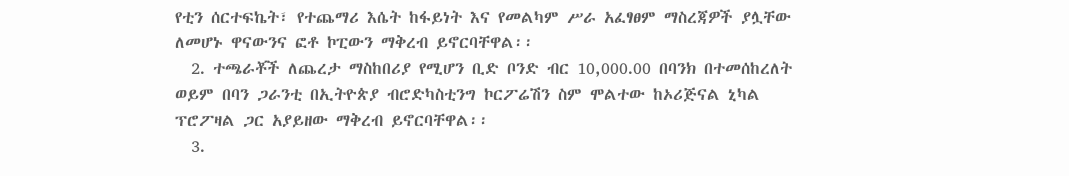የቲን ሰርተፍኬት፣ የተጨማሪ እሴት ከፋይነት እና የመልካም ሥራ አፈፃፀም ማስረጃዎች ያሏቸው ለመሆኑ ዋናውንና ፎቶ ኮፒውን ማቅረብ ይኖርባቸዋል፡፡
  2. ተጫራቾች ለጨረታ ማስከበሪያ የሚሆን ቢድ ቦንድ ብር 10,000.00 በባንክ በተመሰከረለት ወይም በባን ጋራንቲ በኢትዮጵያ ብሮድካስቲንግ ኮርፖሬሽን ስም ሞልተው ከኦሪጅናል ኒካል ፕሮፖዛል ጋር አያይዘው ማቅረብ ይኖርባቸዋል፡፡
  3.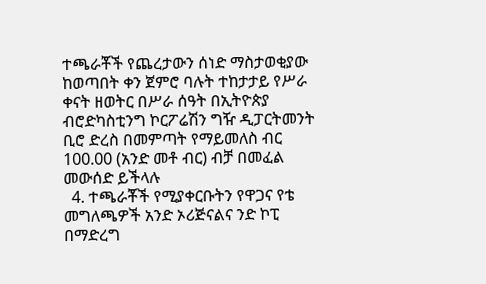ተጫራቾች የጨረታውን ሰነድ ማስታወቂያው ከወጣበት ቀን ጀምሮ ባሉት ተከታታይ የሥራ ቀናት ዘወትር በሥራ ሰዓት በኢትዮጵያ ብሮድካስቲንግ ኮርፖሬሽን ግዥ ዲፓርትመንት ቢሮ ድረስ በመምጣት የማይመለስ ብር 100.00 (አንድ መቶ ብር) ብቻ በመፈል መውሰድ ይችላሉ
  4. ተጫራቾች የሚያቀርቡትን የዋጋና የቴ መግለጫዎች አንድ ኦሪጅናልና ንድ ኮፒ በማድረግ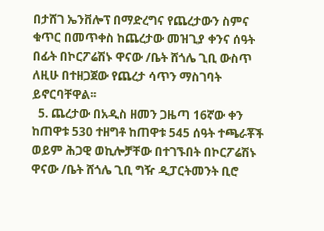በታሸገ ኤንቨሎፕ በማድረግና የጨረታውን ስምና ቁጥር በመጥቀስ ከጨረታው መዝጊያ ቀንና ሰዓት በፊት በኮርፖሬሽኑ ዋናው /ቤት ሸጎሌ ጊቢ ውስጥ ለዚሁ በተዘጋጀው የጨረታ ሳጥን ማስገባት ይኖርባቸዋል፡፡
  5. ጨረታው በአዲስ ዘመን ጋዜጣ 16ኛው ቀን ከጠዋቱ 530 ተዘግቶ ከጠዋቱ 545 ሰዓት ተጫራቾች ወይም ሕጋዊ ወኪሎቻቸው በተገኙበት በኮርፖሬሽኑ ዋናው /ቤት ሸጎሌ ጊቢ ግዥ ዲፓርትመንት ቢሮ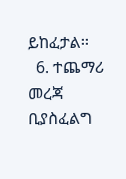ይከፈታል፡፡
  6. ተጨማሪ መረጃ ቢያስፈልግ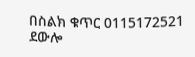በስልክ ቁጥር 0115172521 ደውሎ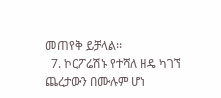መጠየቅ ይቻላል፡፡
  7. ኮርፖሬሽኑ የተሻለ ዘዴ ካገኘ ጨረታውን በሙሉም ሆነ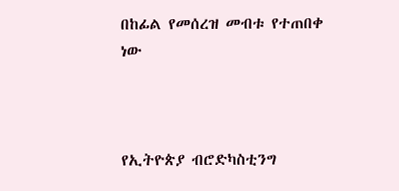በከፊል የመሰረዝ መብቱ የተጠበቀ ነው



የኢትዮጵያ ብሮድካስቲንግ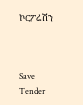ኮርፖሬሽን



Save Tender